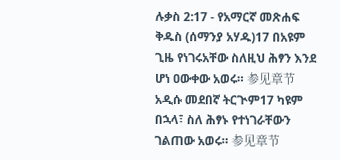ሉቃስ 2:17 - የአማርኛ መጽሐፍ ቅዱስ (ሰማንያ አሃዱ)17 በአዩም ጊዜ የነገሩአቸው ስለዚህ ሕፃን እንደ ሆነ ዐውቀው አወሩ። 参见章节አዲሱ መደበኛ ትርጒም17 ካዩም በኋላ፣ ስለ ሕፃኑ የተነገራቸውን ገልጠው አወሩ። 参见章节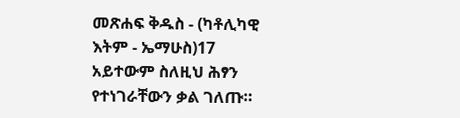መጽሐፍ ቅዱስ - (ካቶሊካዊ እትም - ኤማሁስ)17 አይተውም ስለዚህ ሕፃን የተነገራቸውን ቃል ገለጡ።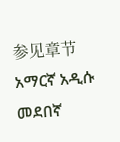参见章节አማርኛ አዲሱ መደበኛ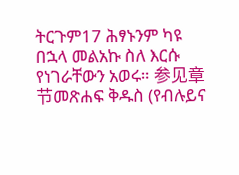ትርጉም17 ሕፃኑንም ካዩ በኋላ መልአኩ ስለ እርሱ የነገራቸውን አወሩ። 参见章节መጽሐፍ ቅዱስ (የብሉይና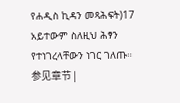የሐዲስ ኪዳን መጻሕፍት)17 አይተውም ስለዚህ ሕፃን የተነገረላቸውን ነገር ገለጡ። 参见章节 |